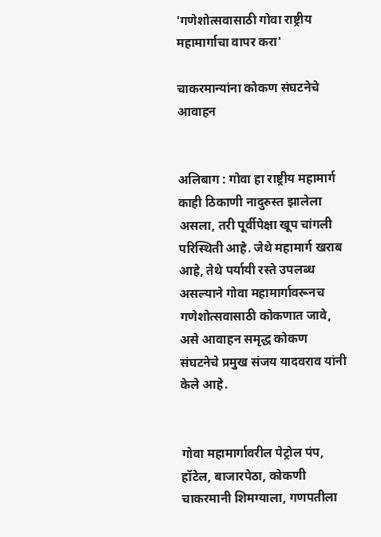'गणेशोत्सवासाठी गोवा राष्ट्रीय महामार्गाचा वापर करा'

चाकरमान्यांना कोकण संघटनेचे आवाहन


अलिबाग : गोवा हा राष्ट्रीय महामार्ग काही ठिकाणी नादुरुस्त झालेला असला, तरी पूर्वीपेक्षा खूप चांगली परिस्थिती आहे. जेथे महामार्ग खराब आहे, तेथे पर्यायी रस्ते उपलब्ध असल्याने गोवा महामार्गावरूनच गणेशोत्सवासाठी कोकणात जावे, असे आवाहन समृद्ध कोकण संघटनेचे प्रमुख संजय यादवराव यांनी केले आहे.


गोवा महामार्गावरील पेट्रोल पंप, हॉटेल, बाजारपेठा, कोकणी चाकरमानी शिमग्याला, गणपतीला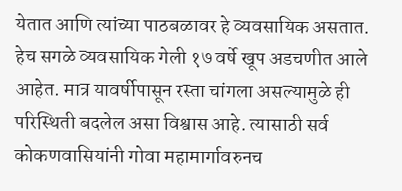येतात आणि त्यांच्या पाठबळावर हे व्यवसायिक असतात. हेच सगळे व्यवसायिक गेली १७ वर्षे खूप अडचणीत आले आहेत. मात्र यावर्षीपासून रस्ता चांगला असल्यामुळे ही परिस्थिती बदलेल असा विश्वास आहे. त्यासाठी सर्व कोकणवासियांनी गोवा महामार्गावरुनच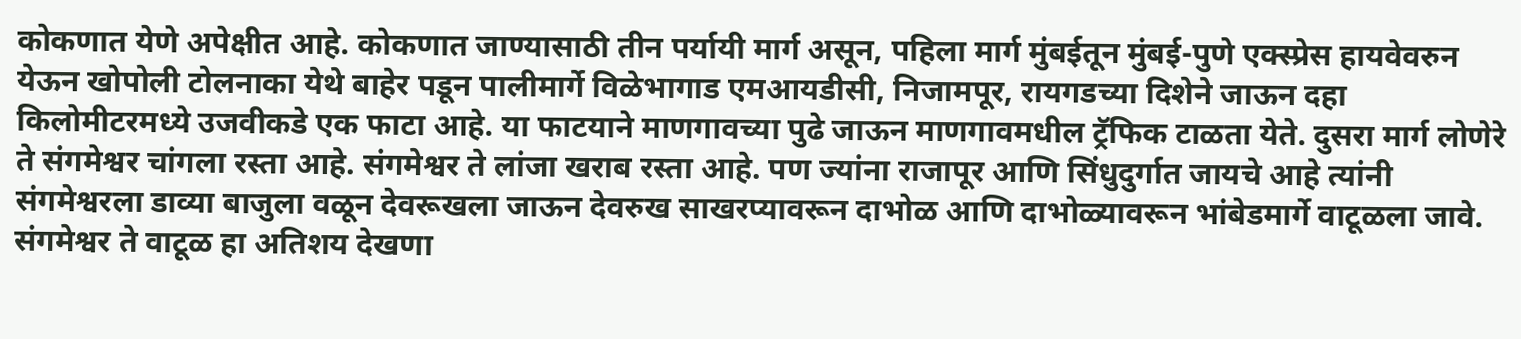कोकणात येणे अपेक्षीत आहे. कोकणात जाण्यासाठी तीन पर्यायी मार्ग असून, पहिला मार्ग मुंबईतून मुंबई-पुणे एक्स्प्रेस हायवेवरुन येऊन खोपोली टोलनाका येथे बाहेर पडून पालीमार्गे विळेभागाड एमआयडीसी, निजामपूर, रायगडच्या दिशेने जाऊन दहा किलोमीटरमध्ये उजवीकडे एक फाटा आहे. या फाटयाने माणगावच्या पुढे जाऊन माणगावमधील ट्रॅफिक टाळता येते. दुसरा मार्ग लोणेरे ते संगमेश्वर चांगला रस्ता आहे. संगमेश्वर ते लांजा खराब रस्ता आहे. पण ज्यांना राजापूर आणि सिंधुदुर्गात जायचे आहे त्यांनी संगमेश्वरला डाव्या बाजुला वळून देवरूखला जाऊन देवरुख साखरप्यावरून दाभोळ आणि दाभोळ्यावरून भांबेडमार्गे वाटूळला जावे. संगमेश्वर ते वाटूळ हा अतिशय देखणा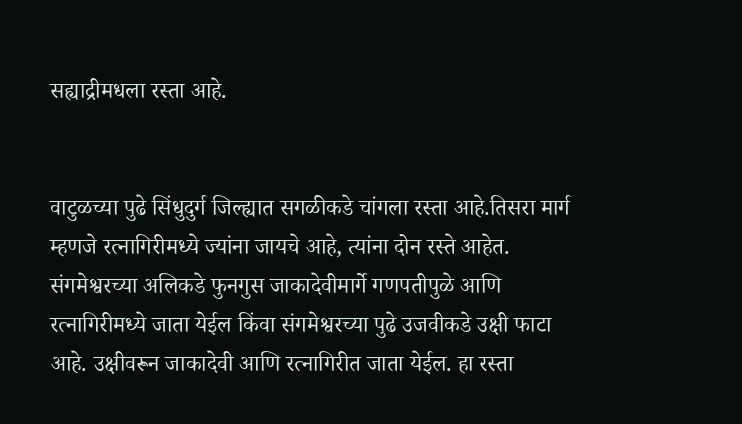सह्याद्रीमधला रस्ता आहे.


वाटुळच्या पुढे सिंधुदुर्ग जिल्ह्यात सगळीकडे चांगला रस्ता आहे.तिसरा मार्ग म्हणजे रत्नागिरीमध्ये ज्यांना जायचे आहे, त्यांना दोन रस्ते आहेत. संगमेश्वरच्या अलिकडे फुनगुस जाकादेवीमार्गे गणपतीपुळे आणि रत्नागिरीमध्ये जाता येईल किंवा संगमेश्वरच्या पुढे उजवीकडे उक्षी फाटा आहे. उक्षीवरून जाकादेवी आणि रत्नागिरीत जाता येईल. हा रस्ता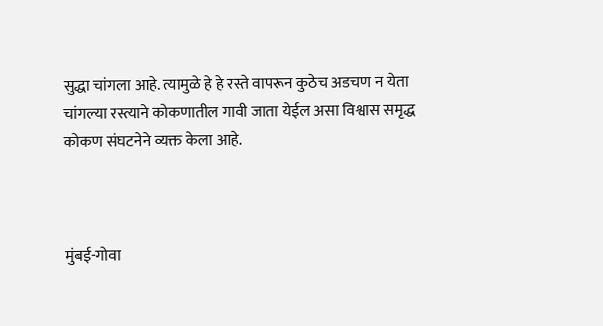सुद्धा चांगला आहे. त्यामुळे हे हे रस्ते वापरून कुठेच अडचण न येता चांगल्या रस्त्याने कोकणातील गावी जाता येईल असा विश्वास समृद्ध कोकण संघटनेने व्यक्त केला आहे.



मुंबई-गोवा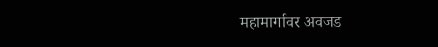महामार्गावर अवजड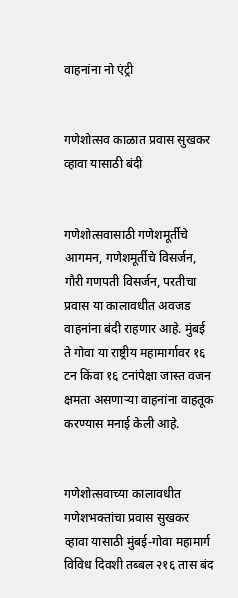वाहनांना नो एंट्री


गणेशोत्सव काळात प्रवास सुखकर व्हावा यासाठी बंदी


गणेशोत्सवासाठी गणेशमूर्तीचे आगमन, गणेशमूर्तीचे विसर्जन, गौरी गणपती विसर्जन, परतीचा प्रवास या कालावधीत अवजड वाहनांना बंदी राहणार आहे. मुंबई ते गोवा या राष्ट्रीय महामार्गावर १६ टन किंवा १६ टनांपेक्षा जास्त वजन क्षमता असणाऱ्या वाहनांना वाहतूक करण्यास मनाई केली आहे.


गणेशोत्सवाच्या कालावधीत गणेशभक्तांचा प्रवास सुखकर व्हावा यासाठी मुंबई-गोवा महामार्ग विविध दिवशी तब्बल २१६ तास बंद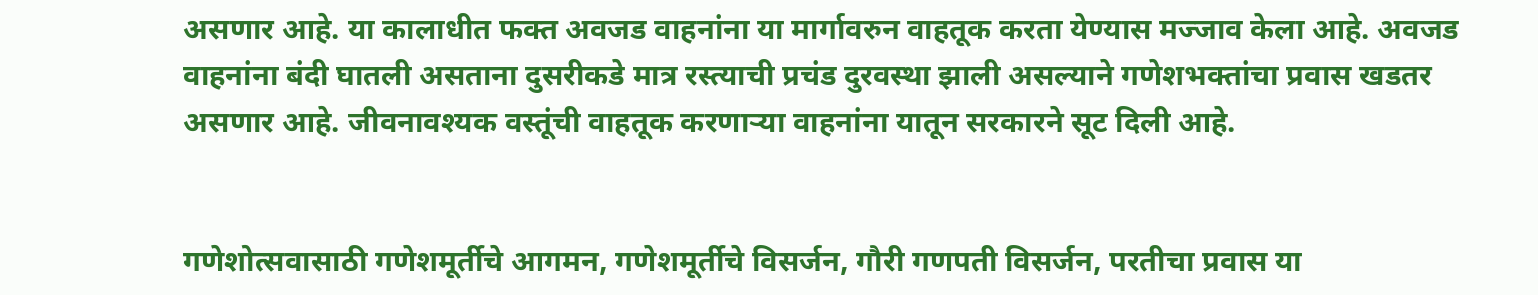असणार आहे. या कालाधीत फक्त अवजड वाहनांना या मार्गावरुन वाहतूक करता येण्यास मज्जाव केला आहे. अवजड वाहनांना बंदी घातली असताना दुसरीकडे मात्र रस्त्याची प्रचंड दुरवस्था झाली असल्याने गणेशभक्तांचा प्रवास खडतर असणार आहे. जीवनावश्यक वस्तूंची वाहतूक करणाऱ्या वाहनांना यातून सरकारने सूट दिली आहे.


गणेशोत्सवासाठी गणेशमूर्तीचे आगमन, गणेशमूर्तीचे विसर्जन, गौरी गणपती विसर्जन, परतीचा प्रवास या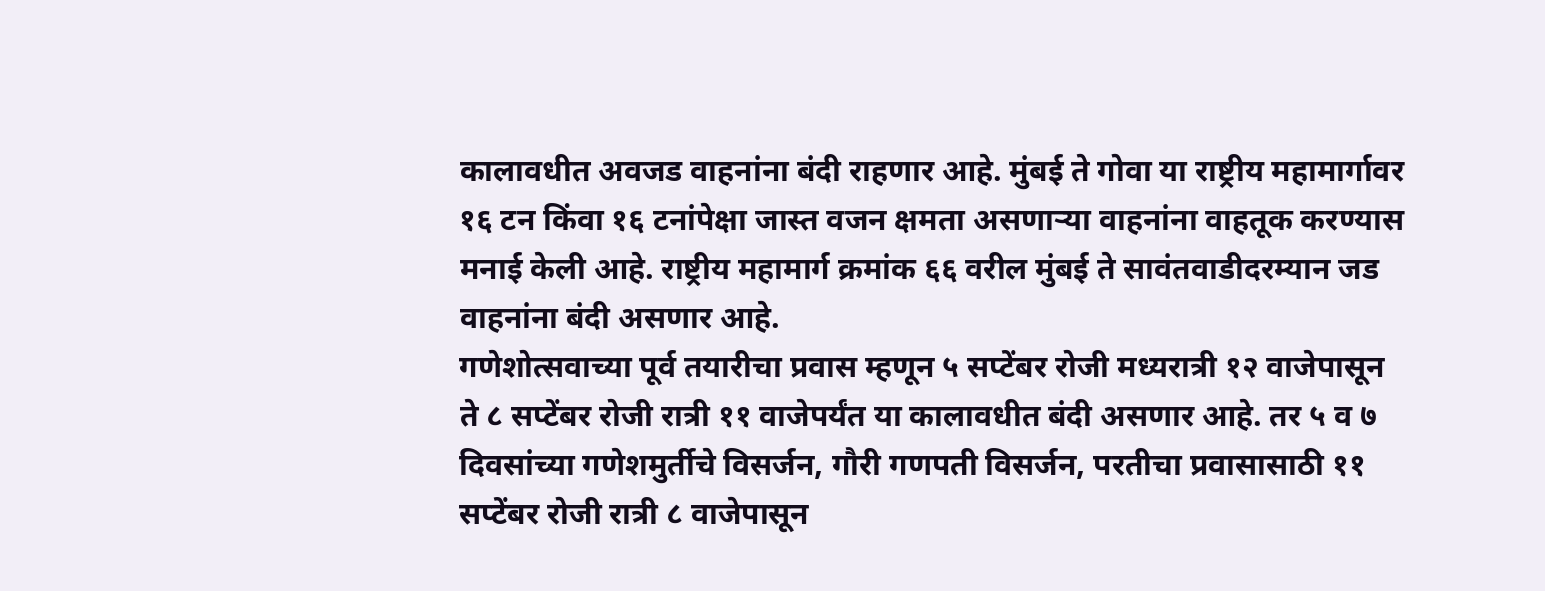कालावधीत अवजड वाहनांना बंदी राहणार आहे. मुंबई ते गोवा या राष्ट्रीय महामार्गावर १६ टन किंवा १६ टनांपेक्षा जास्त वजन क्षमता असणाऱ्या वाहनांना वाहतूक करण्यास मनाई केली आहे. राष्ट्रीय महामार्ग क्रमांक ६६ वरील मुंबई ते सावंतवाडीदरम्यान जड वाहनांना बंदी असणार आहे.
गणेशोत्सवाच्या पूर्व तयारीचा प्रवास म्हणून ५ सप्टेंबर रोजी मध्यरात्री १२ वाजेपासून ते ८ सप्टेंबर रोजी रात्री ११ वाजेपर्यंत या कालावधीत बंदी असणार आहे. तर ५ व ७ दिवसांच्या गणेशमुर्तीचे विसर्जन, गौरी गणपती विसर्जन, परतीचा प्रवासासाठी ११ सप्टेंबर रोजी रात्री ८ वाजेपासून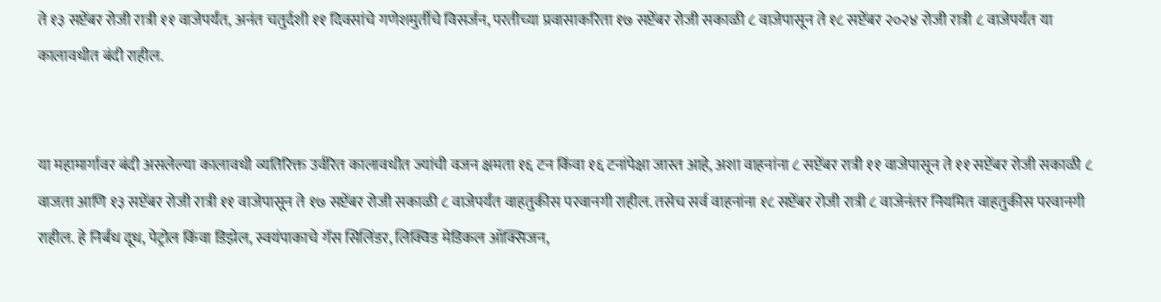ते १३ सप्टेंबर रोजी रात्री ११ वाजेपर्यंत, अनंत चतुर्दशी ११ दिवसांचे गणेशमुर्तीचे विसर्जन, परतीच्या प्रवासाकरिता १७ सप्टेंबर रोजी सकाळी ८ वाजेपासून ते १८ सप्टेंबर २०२४ रोजी रात्री ८ वाजेपर्यंत या कालावधीत बंदी राहील.


या महामार्गावर बंदी असलेल्या कालावधी व्यतिरिक्त उर्वरित कालावधीत ज्यांची वजन क्षमता १६ टन किंवा १६ टनांपेक्षा जास्त आहे, अशा वाहनांना ८ सप्टेंबर रात्री ११ वाजेपासून ते ११ सप्टेंबर रोजी सकाळी ८ वाजता आणि १३ सप्टेंबर रोजी रात्री ११ वाजेपासून ते १७ सप्टेंबर रोजी सकाळी ८ वाजेपर्यंत वाहतुकीस परवानगी राहील. तसेच सर्व वाहनांना १८ सप्टेंबर रोजी रात्री ८ वाजेनंतर नियमित वाहतुकीस परवानगी राहील. हे निर्बंध दूध, पेट्रोल किंवा डिझेल, स्वयंपाकाचे गॅस सिलिंडर, लिक्विड मेडिकल ऑक्सिजन,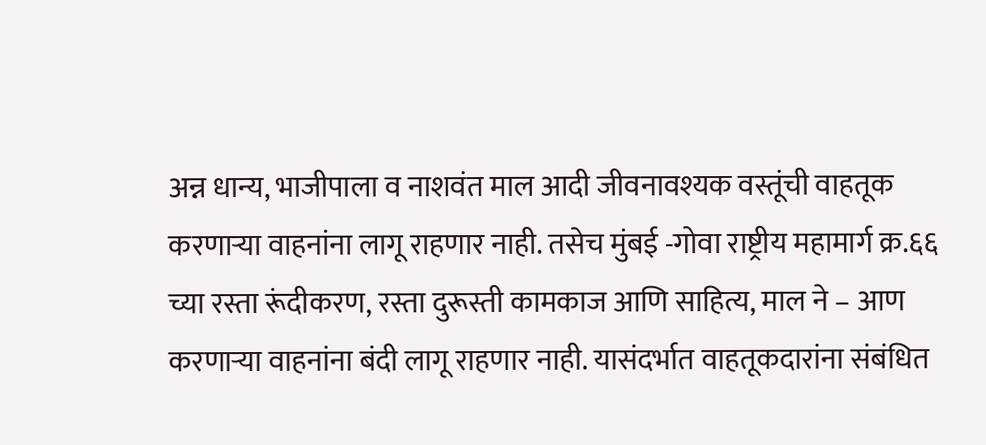अन्न धान्य, भाजीपाला व नाशवंत माल आदी जीवनावश्यक वस्तूंची वाहतूक करणाऱ्या वाहनांना लागू राहणार नाही. तसेच मुंबई -गोवा राष्ट्रीय महामार्ग क्र.६६ च्या रस्ता रूंदीकरण, रस्ता दुरूस्ती कामकाज आणि साहित्य, माल ने – आण करणाऱ्या वाहनांना बंदी लागू राहणार नाही. यासंदर्भात वाहतूकदारांना संबंधित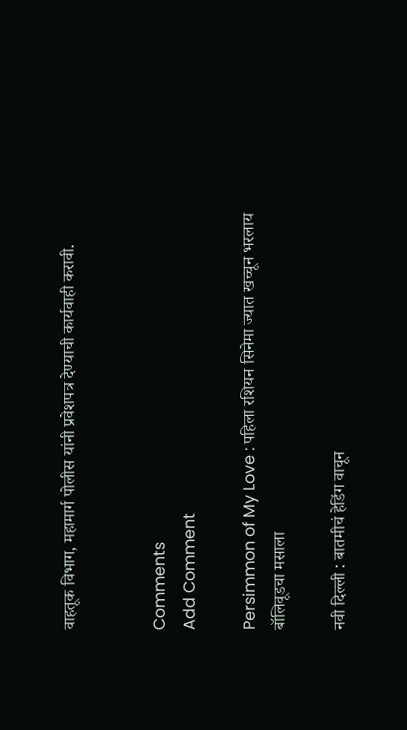वाहतूक विभाग, महामार्ग पोलीस यांनी प्रवेशपत्र देण्याची कार्यवाही करावी.


Comments
Add Comment

Persimmon of My Love : पहिला रशियन सिनेमा ज्यात खच्चून भरलाय बॉलिवूडचा मसाला

नवी दिल्ली : बातमीचं हेडिंग वाचून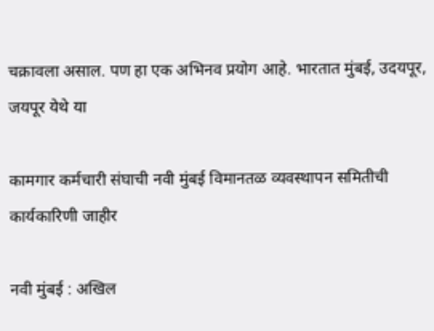चक्रावला असाल. पण हा एक अभिनव प्रयोग आहे. भारतात मुंबई, उदयपूर, जयपूर येथे या

कामगार कर्मचारी संघाची नवी मुंबई विमानतळ व्यवस्थापन समितीची कार्यकारिणी जाहीर

नवी मुंबई : अखिल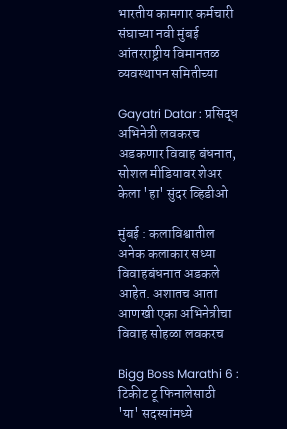भारतीय कामगार कर्मचारी संघाच्या नवी मुंबई आंतरराष्ट्रीय विमानतळ व्यवस्थापन समितीच्या

Gayatri Datar : प्रसिद्ध अभिनेत्री लवकरच अडकणार विवाह बंधनात, सोशल मीडियावर शेअर केला 'हा' सुंदर व्हिडीओ

मुंबई : कलाविश्वातील अनेक कलाकार सध्या विवाहबंधनात अडकले आहेत. अशातच आता आणखी एका अभिनेत्रीचा विवाह सोहळा लवकरच

Bigg Boss Marathi 6 : टिकीट टू फिनालेसाठी 'या' सदस्यांमध्ये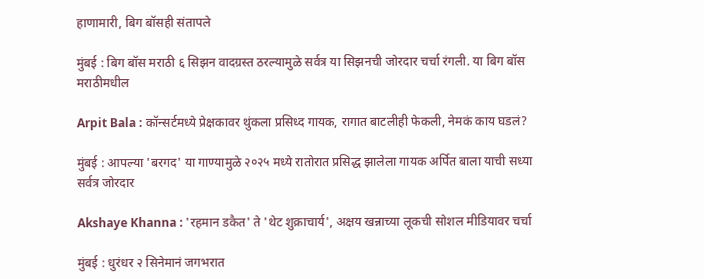हाणामारी, बिग बॉसही संतापले

मुंबई : बिग बॉस मराठी ६ सिझन वादग्रस्त ठरल्यामुळे सर्वत्र या सिझनची जोरदार चर्चा रंगली. या बिग बॉस मराठीमधील

Arpit Bala : कॉन्सर्टमध्ये प्रेक्षकावर थुंकला प्रसिध्द गायक, रागात बाटलीही फेकली, नेमकं काय घडलं?

मुंबई : आपल्या 'बरगद' या गाण्यामुळे २०२५ मध्ये रातोरात प्रसिद्ध झालेला गायक अर्पित बाला याची सध्या सर्वत्र जोरदार

Akshaye Khanna : 'रहमान डकैत' ते 'थेट शुक्राचार्य', अक्षय खन्नाच्या लूकची सोशल मीडियावर चर्चा

मुंबई : धुरंधर २ सिनेमानं जगभरात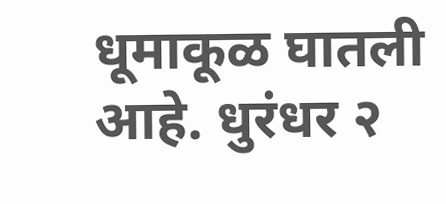धूमाकूळ घातली आहे. धुरंधर २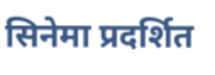सिनेमा प्रदर्शित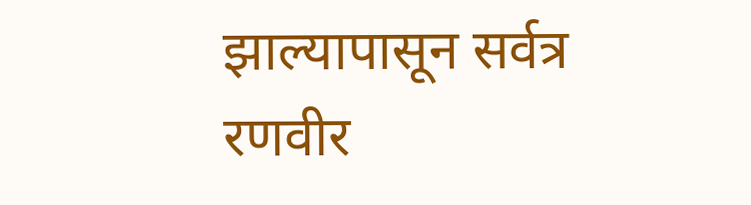झाल्यापासून सर्वत्र रणवीर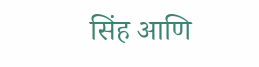सिंह आणि